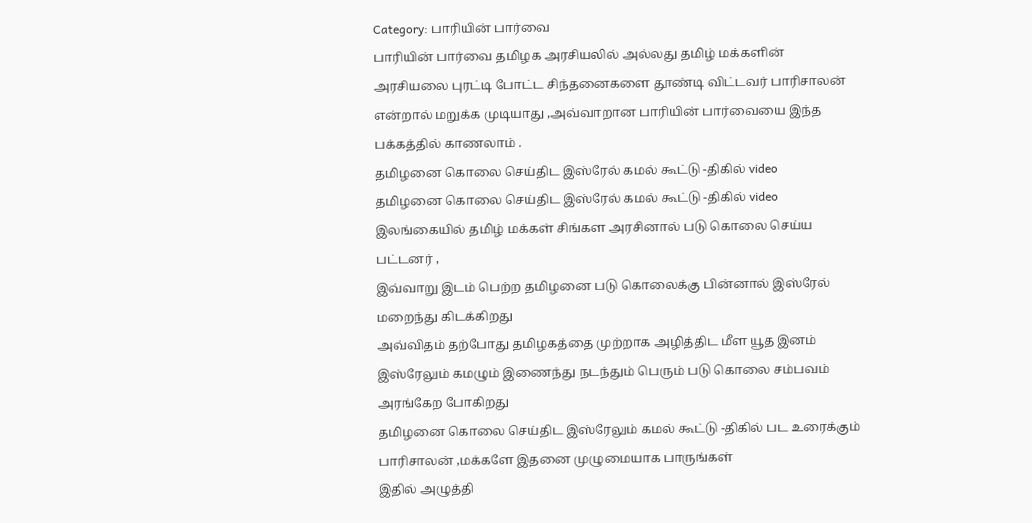Category: பாரியின் பார்வை
பாரியின் பார்வை தமிழக அரசியலில் அல்லது தமிழ் மக்களின் அரசியலை புரட்டி போட்ட சிந்தனைகளை தூண்டி விட்டவர் பாரிசாலன் என்றால் மறுக்க முடியாது ,அவ்வாறான பாரியின் பார்வையை இந்த பக்கத்தில் காணலாம் .
தமிழனை கொலை செய்திட இஸ்ரேல் கமல் கூட்டு -திகில் video
தமிழனை கொலை செய்திட இஸ்ரேல் கமல் கூட்டு -திகில் video
இலங்கையில் தமிழ் மக்கள் சிங்கள அரசினால் படு கொலை செய்ய பட்டனர் ,
இவ்வாறு இடம் பெற்ற தமிழனை படு கொலைக்கு பின்னால் இஸ்ரேல் மறைந்து கிடக்கிறது
அவ்விதம் தற்போது தமிழகத்தை முற்றாக அழித்திட மீள யூத இனம் இஸ்ரேலும் கமழும் இணைந்து நடந்தும் பெரும் படு கொலை சம்பவம் அரங்கேற போகிறது
தமிழனை கொலை செய்திட இஸ்ரேலும் கமல் கூட்டு -திகில் பட உரைக்கும் பாரிசாலன் ,மக்களே இதனை முழுமையாக பாருங்கள்
இதில் அழுத்தி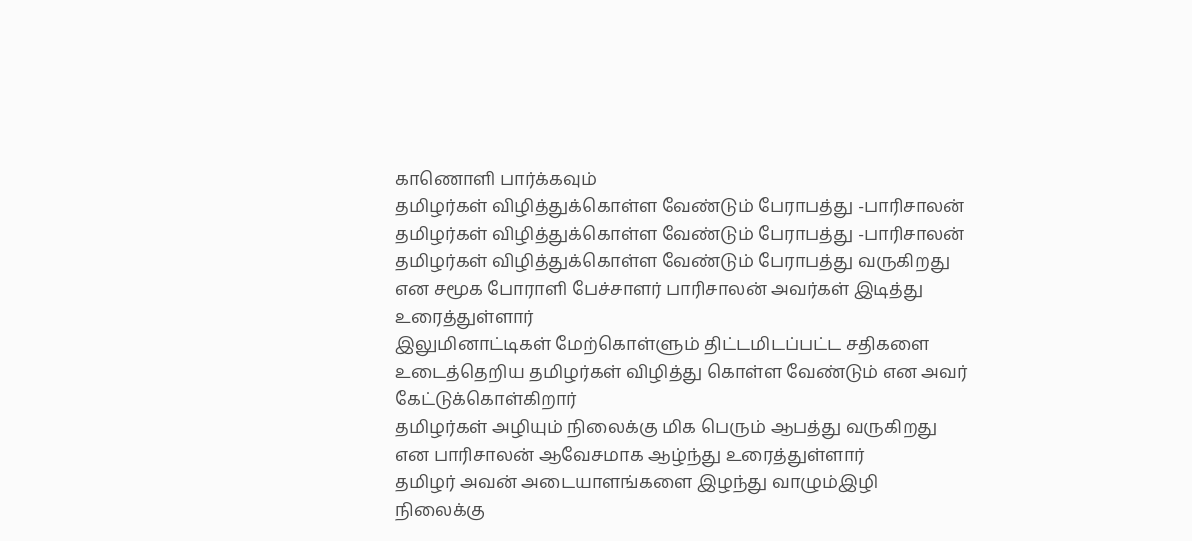காணொளி பார்க்கவும்
தமிழர்கள் விழித்துக்கொள்ள வேண்டும் பேராபத்து -பாரிசாலன்
தமிழர்கள் விழித்துக்கொள்ள வேண்டும் பேராபத்து -பாரிசாலன்
தமிழர்கள் விழித்துக்கொள்ள வேண்டும் பேராபத்து வருகிறது என சமூக போராளி பேச்சாளர் பாரிசாலன் அவர்கள் இடித்து உரைத்துள்ளார்
இலுமினாட்டிகள் மேற்கொள்ளும் திட்டமிடப்பட்ட சதிகளை உடைத்தெறிய தமிழர்கள் விழித்து கொள்ள வேண்டும் என அவர் கேட்டுக்கொள்கிறார்
தமிழர்கள் அழியும் நிலைக்கு மிக பெரும் ஆபத்து வருகிறது என பாரிசாலன் ஆவேசமாக ஆழ்ந்து உரைத்துள்ளார்
தமிழர் அவன் அடையாளங்களை இழந்து வாழும்இழி நிலைக்கு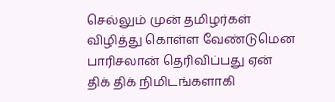செல்லும் முன் தமிழர்கள் விழித்து கொள்ள வேண்டுமென பாரிசலான் தெரிவிப்பது ஏன்
திக் திக் நிமிடங்களாகி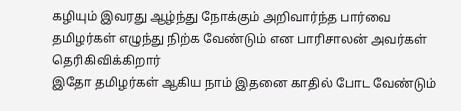கழியும் இவரது ஆழ்ந்து நோக்கும் அறிவார்ந்த பார்வை தமிழர்கள் எழுந்து நிற்க வேண்டும் என பாரிசாலன் அவர்கள் தெரிகிவிக்கிறார்
இதோ தமிழர்கள் ஆகிய நாம் இதனை காதில் போட வேண்டும்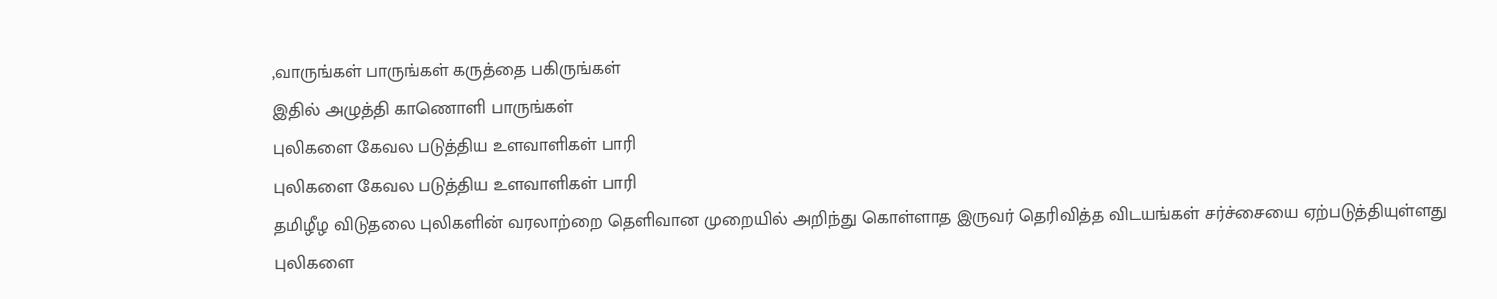,வாருங்கள் பாருங்கள் கருத்தை பகிருங்கள்
இதில் அழுத்தி காணொளி பாருங்கள்
புலிகளை கேவல படுத்திய உளவாளிகள் பாரி
புலிகளை கேவல படுத்திய உளவாளிகள் பாரி
தமிழீழ விடுதலை புலிகளின் வரலாற்றை தெளிவான முறையில் அறிந்து கொள்ளாத இருவர் தெரிவித்த விடயங்கள் சர்ச்சையை ஏற்படுத்தியுள்ளது
புலிகளை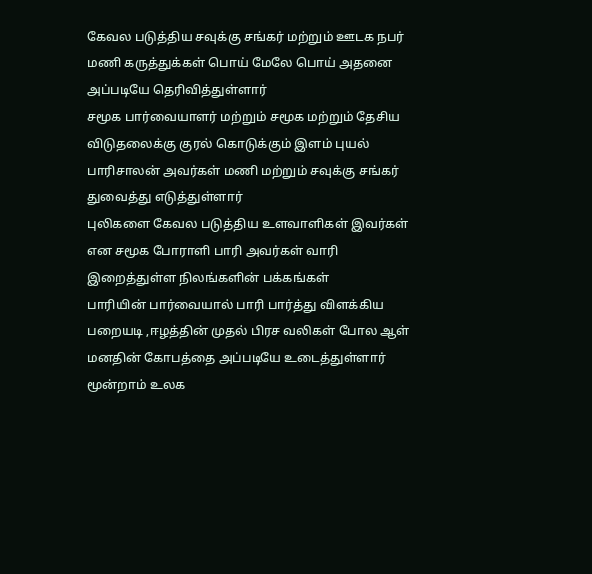கேவல படுத்திய சவுக்கு சங்கர் மற்றும் ஊடக நபர் மணி கருத்துக்கள் பொய் மேலே பொய் அதனை அப்படியே தெரிவித்துள்ளார்
சமூக பார்வையாளர் மற்றும் சமூக மற்றும் தேசிய விடுதலைக்கு குரல் கொடுக்கும் இளம் புயல் பாரிசாலன் அவர்கள் மணி மற்றும் சவுக்கு சங்கர் துவைத்து எடுத்துள்ளார்
புலிகளை கேவல படுத்திய உளவாளிகள் இவர்கள் என சமூக போராளி பாரி அவர்கள் வாரி இறைத்துள்ள நிலங்களின் பக்கங்கள்
பாரியின் பார்வையால் பாரி பார்த்து விளக்கிய பறையடி ,ஈழத்தின் முதல் பிரச வலிகள் போல ஆள் மனதின் கோபத்தை அப்படியே உடைத்துள்ளார்
மூன்றாம் உலக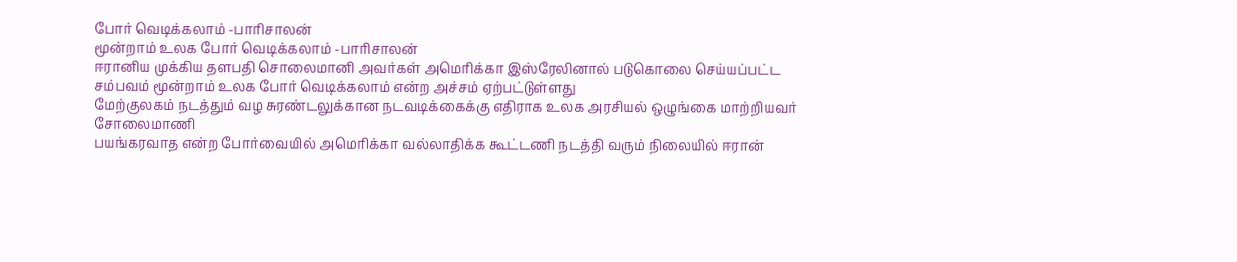போர் வெடிக்கலாம் -பாரிசாலன்
மூன்றாம் உலக போர் வெடிக்கலாம் -பாரிசாலன்
ஈரானிய முக்கிய தளபதி சொலைமானி அவர்கள் அமெரிக்கா இஸ்ரேலினால் படுகொலை செய்யப்பட்ட சம்பவம் மூன்றாம் உலக போர் வெடிக்கலாம் என்ற அச்சம் ஏற்பட்டுள்ளது
மேற்குலகம் நடத்தும் வழ சுரண்டலுக்கான நடவடிக்கைக்கு எதிராக உலக அரசியல் ஒழுங்கை மாற்றியவர் சோலைமாணி
பயங்கரவாத என்ற போர்வையில் அமெரிக்கா வல்லாதிக்க கூட்டணி நடத்தி வரும் நிலையில் ஈரான்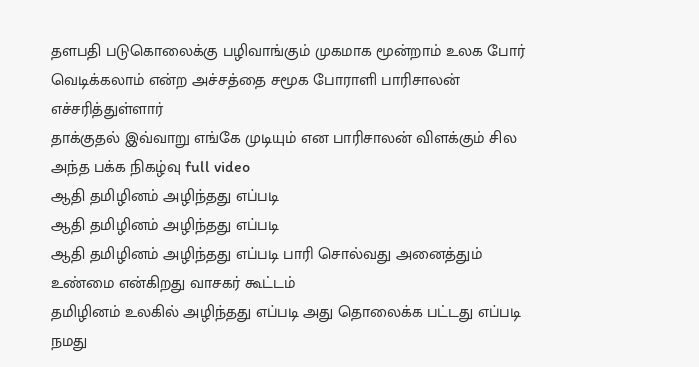தளபதி படுகொலைக்கு பழிவாங்கும் முகமாக மூன்றாம் உலக போர் வெடிக்கலாம் என்ற அச்சத்தை சமூக போராளி பாரிசாலன் எச்சரித்துள்ளார்
தாக்குதல் இவ்வாறு எங்கே முடியும் என பாரிசாலன் விளக்கும் சில அந்த பக்க நிகழ்வு full video
ஆதி தமிழினம் அழிந்தது எப்படி
ஆதி தமிழினம் அழிந்தது எப்படி
ஆதி தமிழினம் அழிந்தது எப்படி பாரி சொல்வது அனைத்தும் உண்மை என்கிறது வாசகர் கூட்டம்
தமிழினம் உலகில் அழிந்தது எப்படி அது தொலைக்க பட்டது எப்படி நமது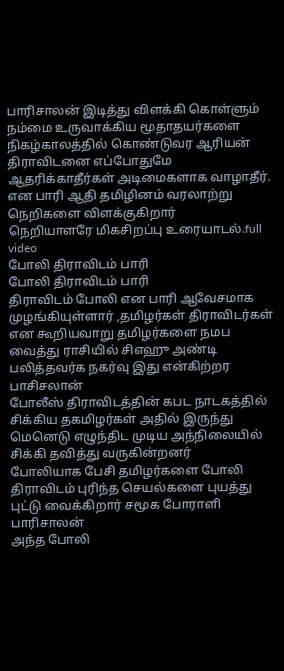பாரிசாலன் இடித்து விளக்கி கொள்ளும்
நம்மை உருவாக்கிய மூதாதயர்களை நிகழ்காலத்தில் கொண்டுவர ஆரியன் திராவிடனை எப்போதுமே ஆதரிக்காதீர்கள் அடிமைகளாக வாழாதீர்.
என பாரி ஆதி தமிழினம் வரலாற்று நெறிகளை விளக்குகிறார்
நெறியாளரே மிகசிறப்பு உரையாடல்.full video
போலி திராவிடம் பாரி
போலி திராவிடம் பாரி
திராவிடம் போலி என பாரி ஆவேசமாக முழங்கியுள்ளார் ,தமிழர்கள் திராவிடர்கள் என கூறியவாறு தமிழர்களை நமப வைத்து ராசியில் சிஎஹு அண்டி பலித்தவர்க நகர்வு இது என்கிற்றர பாசிசலான்
போலீஸ் திராவிடத்தின் கபட நாடகத்தில் சிக்கிய தகமிழர்கள் அதில் இருந்து மெனெடு எழுந்திட முடிய அந்நிலையில் சிக்கி தவித்து வருகின்றனர்
போலியாக பேசி தமிழர்களை போலி திராவிடம் புரிந்த செயல்களை புயத்து புட்டு வைக்கிறார் சமூக போராளி பாரிசாலன்
அந்த போலி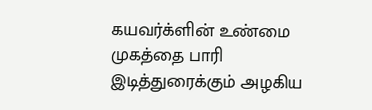கயவர்க்ளின் உண்மை முகத்தை பாரி இடித்துரைக்கும் அழகிய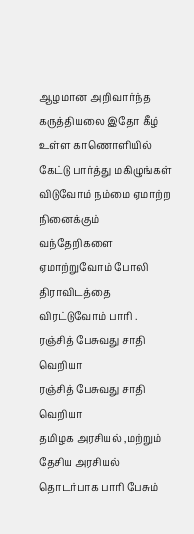ஆழமான அறிவார்ந்த கருத்தியலை இதோ கீழ் உள்ள காணொளியில் கேட்டு பார்த்து மகிழுங்கள்
விடுவோம் நம்மை ஏமாற்ற நினைக்கும்
வந்தேறிகளை ஏமாற்றுவோம் போலி திராவிடத்தை விரட்டுவோம் பாரி .
ரஞ்சித் பேசுவது சாதி வெறியா
ரஞ்சித் பேசுவது சாதி வெறியா
தமிழக அரசியல் ,மற்றும் தேசிய அரசியல் தொடர்பாக பாரி பேசும்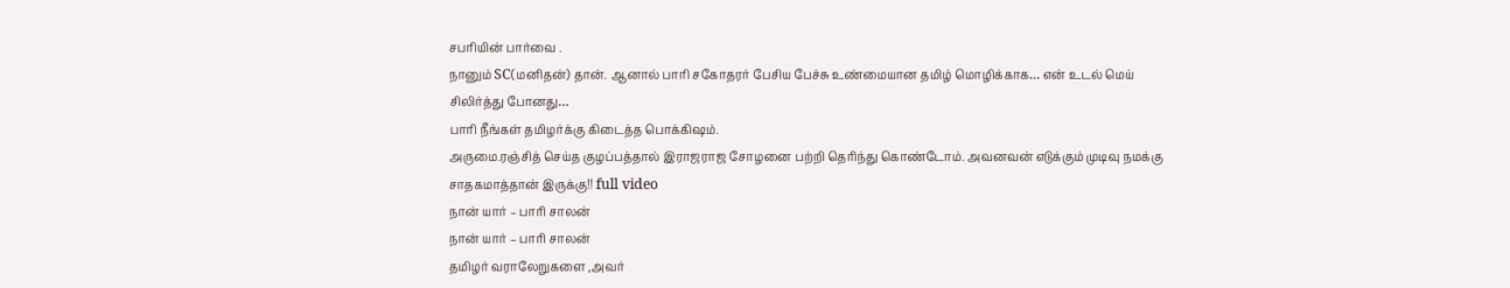சபரியின் பார்வை .
நானும் SC(மனிதன்) தான். ஆனால் பாரி சகோதரர் பேசிய பேச்சு உண்மையான தமிழ் மொழிக்காக… என் உடல் மெய்
சிலிர்த்து போனது…
பாரி நீங்கள் தமிழர்க்கு கிடைத்த பொக்கிஷம்.
அருமை.ரஞ்சித் செய்த குழப்பத்தால் இராஜராஜ சோழனை பற்றி தெரிந்து கொண்டோம். அவனவன் எடுக்கும் முடிவு நமக்கு சாதகமாத்தான் இருக்கு!! full video
நான் யார் – பாரி சாலன்
நான் யார் – பாரி சாலன்
தமிழர் வராலேறுகளை ,அவர்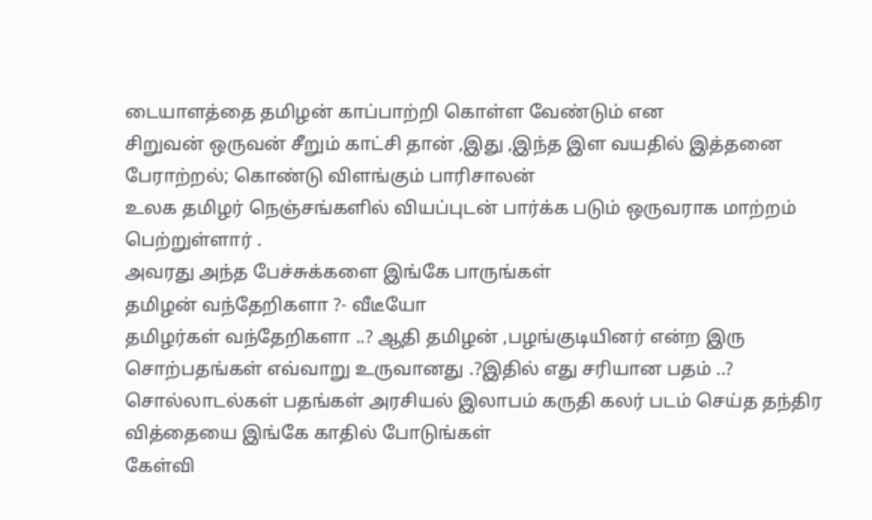டையாளத்தை தமிழன் காப்பாற்றி கொள்ள வேண்டும் என
சிறுவன் ஒருவன் சீறும் காட்சி தான் ,இது ,இந்த இள வயதில் இத்தனை பேராற்றல்; கொண்டு விளங்கும் பாரிசாலன்
உலக தமிழர் நெஞ்சங்களில் வியப்புடன் பார்க்க படும் ஒருவராக மாற்றம் பெற்றுள்ளார் .
அவரது அந்த பேச்சுக்களை இங்கே பாருங்கள்
தமிழன் வந்தேறிகளா ?- வீடீயோ
தமிழர்கள் வந்தேறிகளா ..? ஆதி தமிழன் ,பழங்குடியினர் என்ற இரு சொற்பதங்கள் எவ்வாறு உருவானது .?இதில் எது சரியான பதம் ..?
சொல்லாடல்கள் பதங்கள் அரசியல் இலாபம் கருதி கலர் படம் செய்த தந்திர வித்தையை இங்கே காதில் போடுங்கள்
கேள்வி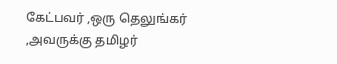கேட்பவர் ,ஒரு தெலுங்கர் ,அவருக்கு தமிழர்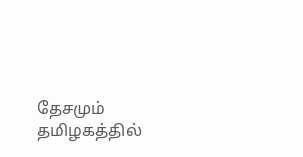தேசமும் தமிழகத்தில்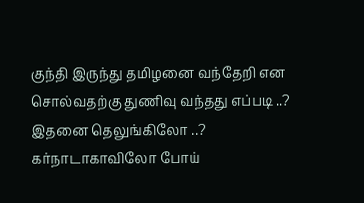குந்தி இருந்து தமிழனை வந்தேறி என சொல்வதற்கு துணிவு வந்தது எப்படி ..?
இதனை தெலுங்கிலோ ..? கர்நாடாகாவிலோ போய்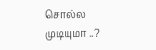சொல்ல முடியுமா ..?